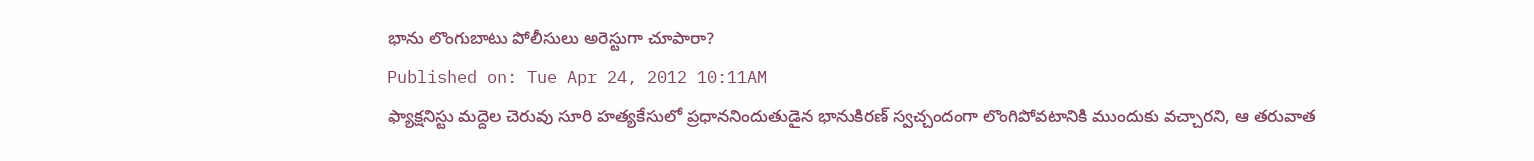భాను లొంగుబాటు పోలీసులు అరెస్టుగా చూపారా?
Published on: Tue Apr 24, 2012 10:11AM
ఫ్యాక్షనిస్టు మద్దెల చెరువు సూరి హత్యకేసులో ప్రధాననిందుతుడైన భానుకిరణ్ స్వచ్చందంగా లొంగిపోవటానికి ముందుకు వచ్చారని, ఆ తరువాత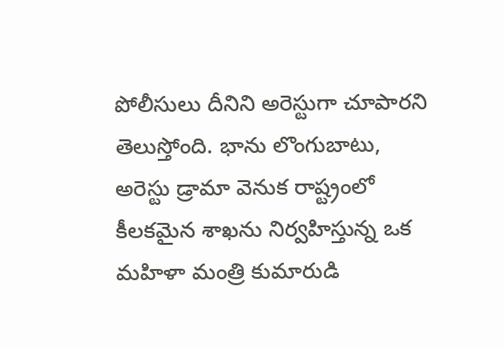పోలీసులు దీనిని అరెస్టుగా చూపారని తెలుస్తోంది. భాను లొంగుబాటు, అరెస్టు డ్రామా వెనుక రాష్ట్రంలో కీలకమైన శాఖను నిర్వహిస్తున్న ఒక మహిళా మంత్రి కుమారుడి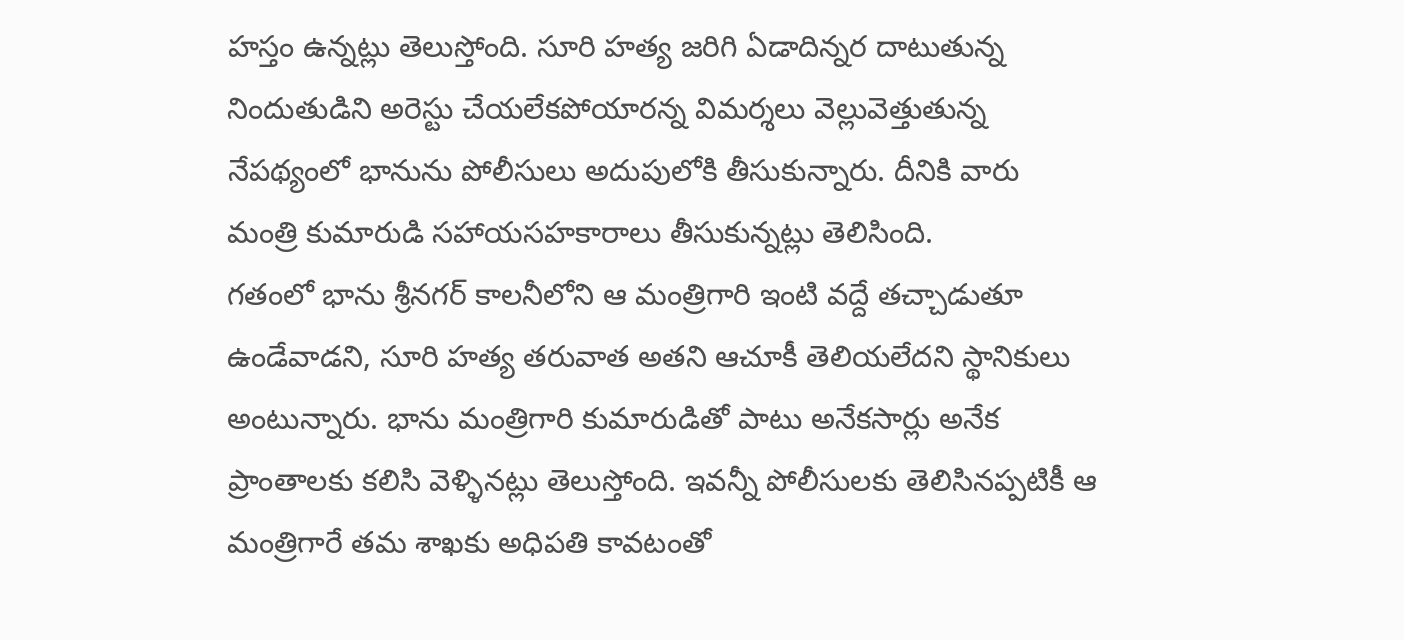హస్తం ఉన్నట్లు తెలుస్తోంది. సూరి హత్య జరిగి ఏడాదిన్నర దాటుతున్న నిందుతుడిని అరెస్టు చేయలేకపోయారన్న విమర్శలు వెల్లువెత్తుతున్న నేపథ్యంలో భానును పోలీసులు అదుపులోకి తీసుకున్నారు. దీనికి వారు మంత్రి కుమారుడి సహాయసహకారాలు తీసుకున్నట్లు తెలిసింది.
గతంలో భాను శ్రీనగర్ కాలనీలోని ఆ మంత్రిగారి ఇంటి వద్దే తచ్చాడుతూ ఉండేవాడని, సూరి హత్య తరువాత అతని ఆచూకీ తెలియలేదని స్థానికులు అంటున్నారు. భాను మంత్రిగారి కుమారుడితో పాటు అనేకసార్లు అనేక ప్రాంతాలకు కలిసి వెళ్ళినట్లు తెలుస్తోంది. ఇవన్నీ పోలీసులకు తెలిసినప్పటికీ ఆ మంత్రిగారే తమ శాఖకు అధిపతి కావటంతో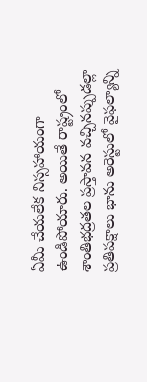ఏమీ చేయలేక నిస్సహాయంగా ఉండిపోయారు. అయితే రాష్ట్రంలో శాంతిభద్రతల ప్రస్తావన వచ్చినప్పుడల్లా ప్రతిపక్షాలు భాను అరెస్టులో వైఫల్యాన్ని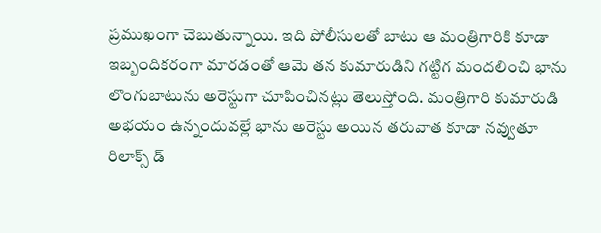ప్రముఖంగా చెబుతున్నాయి. ఇది పోలీసులతో బాటు ఆ మంత్రిగారికి కూడా ఇబ్బందికరంగా మారడంతో ఆమె తన కుమారుడిని గట్టిగ మందలించి భాను లొంగుబాటును అరెస్టుగా చూపించినట్లు తెలుస్తోంది. మంత్రిగారి కుమారుడి అభయం ఉన్నందువల్లే భాను అరెస్టు అయిన తరువాత కూడా నవ్వుతూ రిలాక్స్ డ్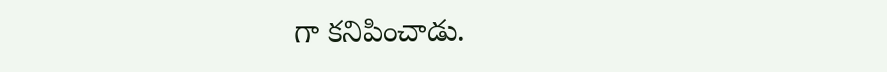గా కనిపించాడు.